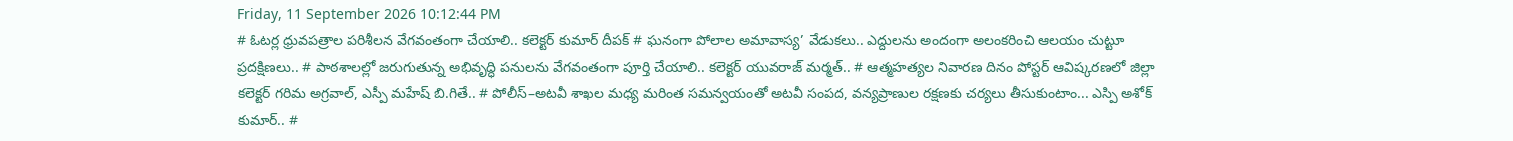Friday, 11 September 2026 10:12:44 PM
# ఓటర్ల ధ్రువపత్రాల పరిశీలన వేగవంతంగా చేయాలి.. కలెక్టర్ కుమార్ దీపక్ # ఘనంగా పోలాల అమావాస్య’ వేడుకలు.. ఎద్దులను అందంగా అలంకరించి ఆలయం చుట్టూ ప్రదక్షిణలు.. # పాఠశాలల్లో జరుగుతున్న అభివృద్ధి పనులను వేగవంతంగా పూర్తి చేయాలి.. కలెక్టర్ యువరాజ్ మర్మత్.. # ఆత్మహత్యల నివారణ దినం పోస్టర్ ఆవిష్కరణలో జిల్లా కలెక్టర్ గరిమ అగ్రవాల్, ఎస్పీ మహేష్ బి.గితే.. # పోలీస్–అటవీ శాఖల మధ్య మరింత సమన్వయంతో అటవీ సంపద, వన్యప్రాణుల రక్షణకు చర్యలు తీసుకుంటాం... ఎస్పి అశోక్ కుమార్.. #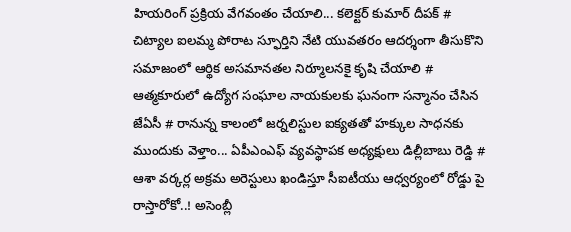హియరింగ్ ప్రక్రియ వేగవంతం చేయాలి... కలెక్టర్ కుమార్ దీపక్ # చిట్యాల ఐలమ్మ పోరాట స్ఫూర్తిని నేటి యువతరం ఆదర్శంగా తీసుకొని సమాజంలో ఆర్థిక అసమానతల నిర్మూలనకై కృషి చేయాలి # ఆత్మకూరులో ఉద్యోగ సంఘాల నాయకులకు ఘనంగా సన్మానం చేసిన జేఏసీ # రానున్న కాలంలో జర్నలిస్టుల ఐక్యతతో హక్కుల సాధనకు ముందుకు వెళ్తాం... ఏపీఎంఎఫ్ వ్యవస్థాపక అధ్యక్షులు డిల్లీబాబు రెడ్డి # ఆశా వర్కర్ల అక్రమ అరెస్టులు ఖండిస్తూ సీఐటీయు ఆధ్వర్యంలో రోడ్డు పై రాస్తారోకో..! అసెంబ్లీ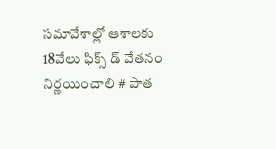సమావేశాల్లో ఆశాలకు 18వేలు ఫిక్స్ డ్ వేతనం నిర్ణయించాలి # పాత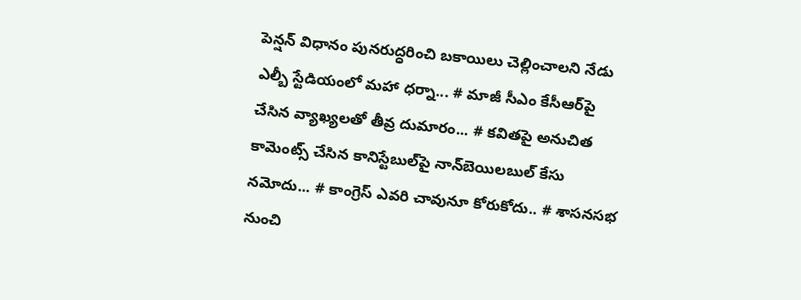పెన్షన్ విధానం పునరుద్ధరించి బకాయిలు చెల్లించాలని నేడు ఎల్బీ స్టేడియంలో మహా ధర్నా... # మాజీ సీఎం కేసీఆర్‌పై చేసిన వ్యాఖ్యలతో తీవ్ర దుమారం... # కవితపై అనుచిత కామెంట్స్ చేసిన కానిస్టేబుల్‌పై నాన్‌బెయిలబుల్ కేసు నమోదు... # కాంగ్రెస్‌ ఎవరి చావునూ కోరుకోదు.. # శాసనసభ నుంచి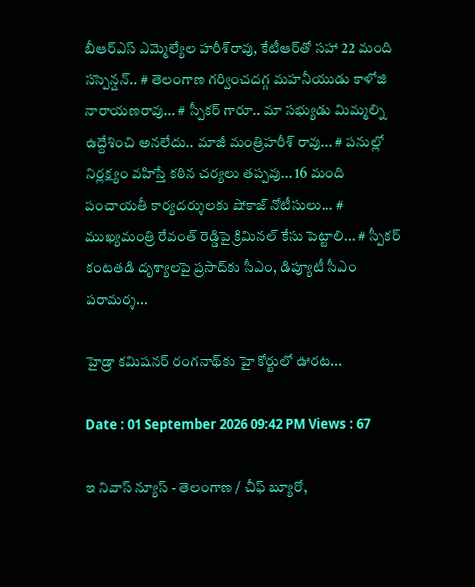బీఆర్‌ఎస్‌ ఎమ్మెల్యేల హరీశ్‌రావు, కేటీఆర్‌తో సహా 22 మంది సస్పెన్షన్.. # తెలంగాణ గర్వించదగ్గ మహనీయుడు కాళోజి నారాయణరావు... # స్పీకర్ గారూ.. మా సభ్యుడు మిమ్మల్ని ఉద్దేశించి అనలేదు.. మాజీ మంత్రిహరీశ్ రావు... # పనుల్లో నిర్లక్ష్యం వహిస్తే కఠిన చర్యలు తప్పవు... 16 మంది పంచాయతీ కార్యదర్శులకు షోకాజ్ నోటీసులు... # ముఖ్యమంత్రి రేవంత్ రెడ్డిపై క్రిమినల్ కేసు పెట్టాలి... # స్పీకర్‌ కంటతడి దృశ్యాలపై ప్రసాద్‌కు సీఎం, డిప్యూటీ సీఎం పరామర్శ...

హైడ్రా కమిషనర్ రంగనాథ్‌కు హై కోర్టులో ఊరట...

Date : 01 September 2026 09:42 PM Views : 67

ఇ నివాస్ న్యూస్ - తెలంగాణ / చీఫ్ బ్యూరో,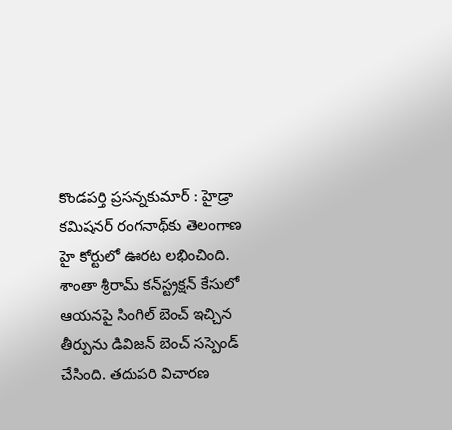కొండపర్తి ప్రసన్నకుమార్ : హైడ్రా కమిషనర్ రంగనాథ్‌కు తెలంగాణ హై కోర్టులో ఊరట లభించింది. శాంతా శ్రీరామ్ కన్‌స్ట్రక్షన్ కేసులో ఆయనపై సింగిల్ బెంచ్ ఇచ్చిన తీర్పును డివిజన్ బెంచ్ సస్పెండ్ చేసింది. తదుపరి విచారణ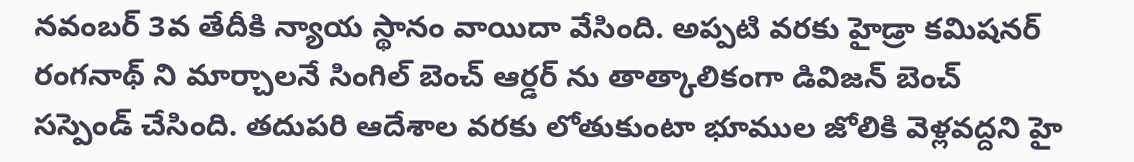నవంబర్ 3వ తేదీకి న్యాయ స్థానం వాయిదా వేసింది. అప్పటి వరకు హైడ్రా కమిషనర్ రంగనాథ్‌ ని మార్చాలనే సింగిల్ బెంచ్ ఆర్డర్‌ ను తాత్కాలికంగా డివిజన్ బెంచ్ సస్పెండ్ చేసింది. తదుపరి ఆదేశాల వరకు లోతుకుంటా భూముల జోలికి వెళ్లవద్దని హై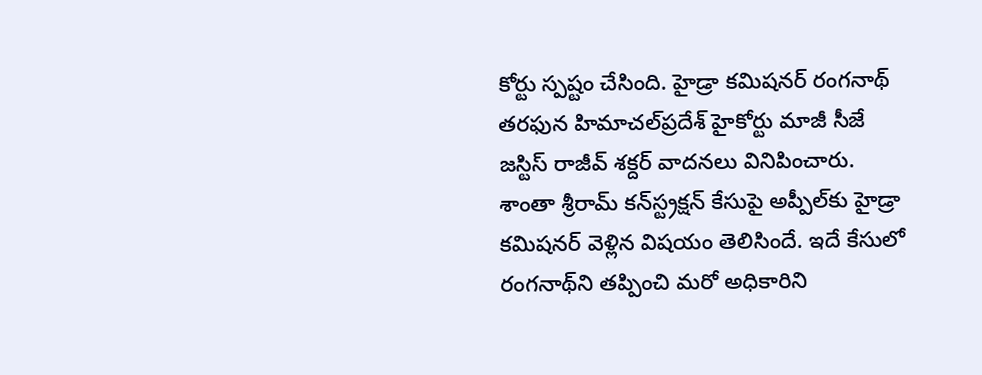కోర్టు స్పష్టం చేసింది. హైడ్రా కమిషనర్ రంగనాథ్‌ తరఫున హిమాచల్‌ప్రదేశ్ హైకోర్టు మాజీ సీజే జస్టిస్ రాజీవ్ శక్దర్ వాదనలు వినిపించారు. శాంతా శ్రీరామ్ కన్‌స్ట్రక్షన్ కేసుపై అప్పీ‌ల్‌కు హైడ్రా కమిషనర్ వెళ్లిన విషయం తెలిసిందే. ఇదే కేసులో రంగనాథ్‌ని తప్పించి మరో అధికారిని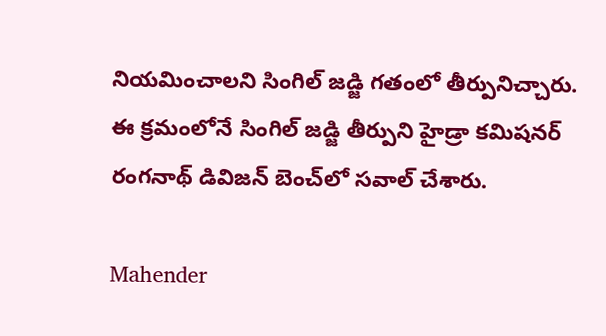నియమించాలని సింగిల్ జడ్జి గతంలో తీర్పునిచ్చారు. ఈ క్రమంలోనే సింగిల్ జడ్జి తీర్పుని హైడ్రా కమిషనర్ రంగనాథ్ డివిజన్ బెంచ్‌లో సవాల్ చేశారు.

Mahender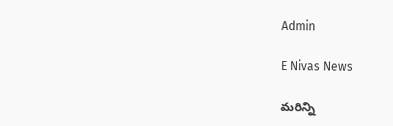Admin

E Nivas News

మరిన్ని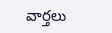వార్తలు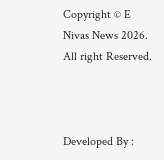Copyright © E Nivas News 2026. All right Reserved.



Developed By :